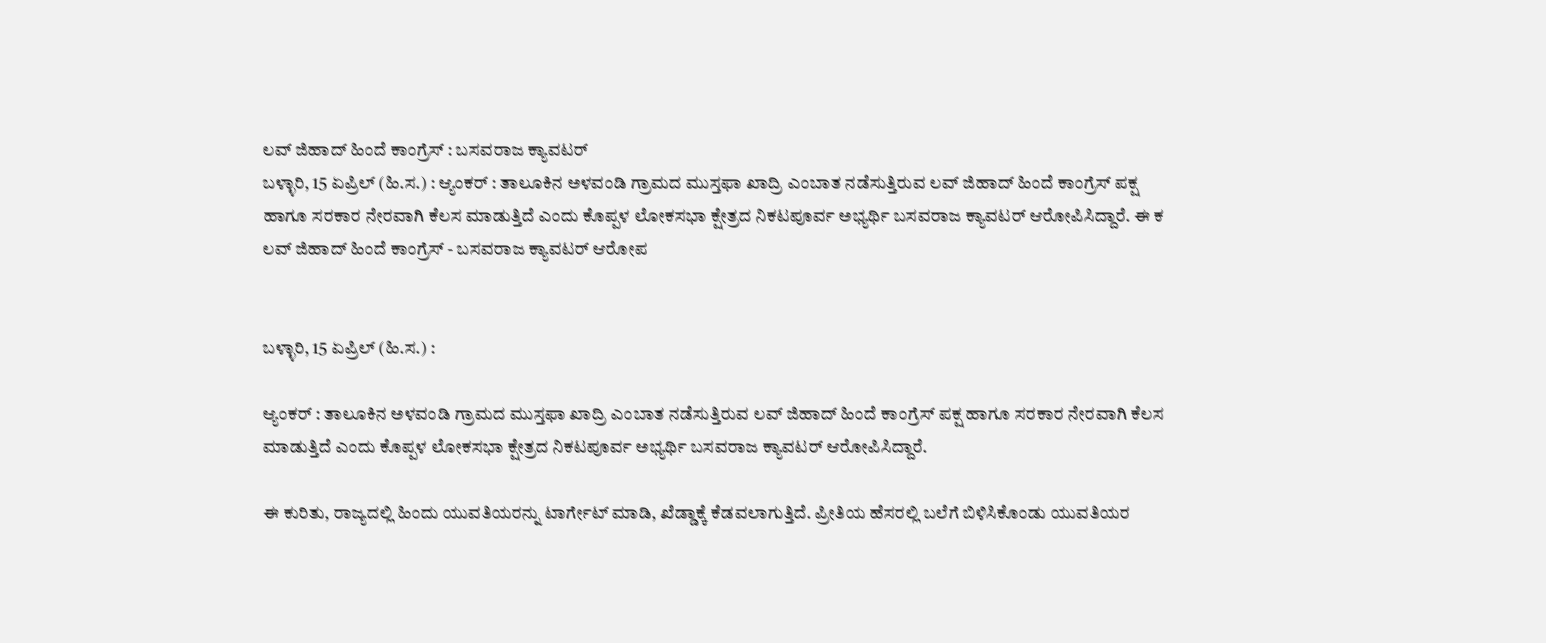ಲವ್ ಜಿಹಾದ್ ಹಿಂದೆ ಕಾಂಗ್ರೆಸ್ : ಬಸವರಾಜ ಕ್ಯಾವಟರ್
ಬಳ್ಳಾರಿ, 15 ಏಪ್ರಿಲ್ (ಹಿ.ಸ.) : ಆ್ಯಂಕರ್ : ತಾಲೂಕಿನ ಅಳವಂಡಿ ಗ್ರಾಮದ ಮುಸ್ತಫಾ ಖಾದ್ರಿ ಎಂಬಾತ ನಡೆಸುತ್ತಿರುವ ಲವ್ ಜಿಹಾದ್ ಹಿಂದೆ ಕಾಂಗ್ರೆಸ್ ಪಕ್ಷ ಹಾಗೂ ಸರಕಾರ ನೇರವಾಗಿ ಕೆಲಸ ಮಾಡುತ್ತಿದೆ ಎಂದು ಕೊಪ್ಪಳ ಲೋಕಸಭಾ ಕ್ಷೇತ್ರದ ನಿಕಟಪೂರ್ವ ಅಭ್ಯರ್ಥಿ ಬಸವರಾಜ ಕ್ಯಾವಟರ್ ಆರೋಪಿಸಿದ್ದಾರೆ. ಈ ಕ
ಲವ್ ಜಿಹಾದ್ ಹಿಂದೆ ಕಾಂಗ್ರೆಸ್ - ಬಸವರಾಜ ಕ್ಯಾವಟರ್ ಆರೋಪ


ಬಳ್ಳಾರಿ, 15 ಏಪ್ರಿಲ್ (ಹಿ.ಸ.) :

ಆ್ಯಂಕರ್ : ತಾಲೂಕಿನ ಅಳವಂಡಿ ಗ್ರಾಮದ ಮುಸ್ತಫಾ ಖಾದ್ರಿ ಎಂಬಾತ ನಡೆಸುತ್ತಿರುವ ಲವ್ ಜಿಹಾದ್ ಹಿಂದೆ ಕಾಂಗ್ರೆಸ್ ಪಕ್ಷ ಹಾಗೂ ಸರಕಾರ ನೇರವಾಗಿ ಕೆಲಸ ಮಾಡುತ್ತಿದೆ ಎಂದು ಕೊಪ್ಪಳ ಲೋಕಸಭಾ ಕ್ಷೇತ್ರದ ನಿಕಟಪೂರ್ವ ಅಭ್ಯರ್ಥಿ ಬಸವರಾಜ ಕ್ಯಾವಟರ್ ಆರೋಪಿಸಿದ್ದಾರೆ.

ಈ ಕುರಿತು, ರಾಜ್ಯದಲ್ಲಿ ಹಿಂದು ಯುವತಿಯರನ್ನು ಟಾರ್ಗೇಟ್ ಮಾಡಿ, ಖೆಡ್ಡಾಕ್ಕೆ ಕೆಡವಲಾಗುತ್ತಿದೆ. ಪ್ರೀತಿಯ ಹೆಸರಲ್ಲಿ ಬಲೆಗೆ ಬಿಳಿಸಿಕೊಂಡು ಯುವತಿಯರ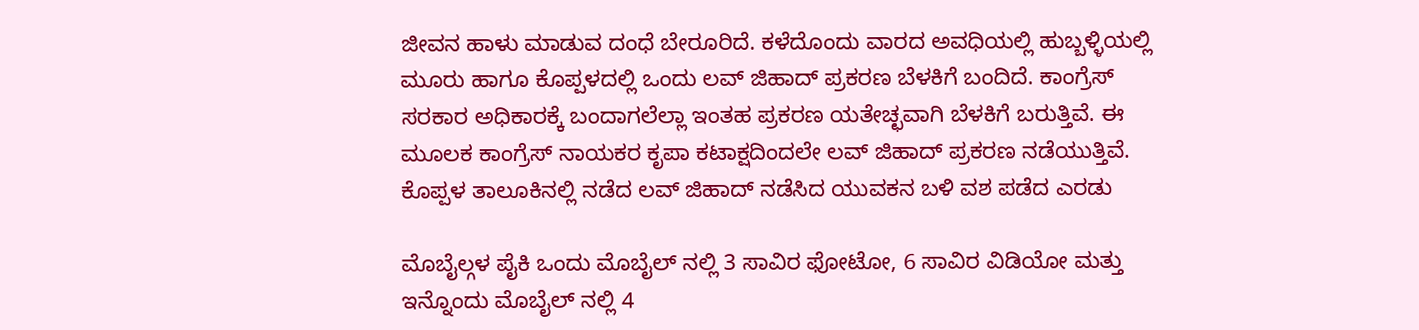ಜೀವನ ಹಾಳು ಮಾಡುವ ದಂಧೆ ಬೇರೂರಿದೆ. ಕಳೆದೊಂದು ವಾರದ ಅವಧಿಯಲ್ಲಿ ಹುಬ್ಬಳ್ಳಿಯಲ್ಲಿ ಮೂರು ಹಾಗೂ ಕೊಪ್ಪಳದಲ್ಲಿ ಒಂದು ಲವ್ ಜಿಹಾದ್ ಪ್ರಕರಣ ಬೆಳಕಿಗೆ ಬಂದಿದೆ. ಕಾಂಗ್ರೆಸ್ ಸರಕಾರ ಅಧಿಕಾರಕ್ಕೆ ಬಂದಾಗಲೆಲ್ಲಾ ಇಂತಹ ಪ್ರಕರಣ ಯತೇಚ್ಛವಾಗಿ ಬೆಳಕಿಗೆ ಬರುತ್ತಿವೆ. ಈ ಮೂಲಕ ಕಾಂಗ್ರೆಸ್ ನಾಯಕರ ಕೃಪಾ ಕಟಾಕ್ಷದಿಂದಲೇ ಲವ್ ಜಿಹಾದ್ ಪ್ರಕರಣ ನಡೆಯುತ್ತಿವೆ. ಕೊಪ್ಪಳ ತಾಲೂಕಿನಲ್ಲಿ ನಡೆದ ಲವ್ ಜಿಹಾದ್ ನಡೆಸಿದ ಯುವಕನ ಬಳಿ ವಶ ಪಡೆದ ಎರಡು

ಮೊಬೈಲ್ಗಳ ಪೈಕಿ ಒಂದು ಮೊಬೈಲ್ ನಲ್ಲಿ 3 ಸಾವಿರ ಫೋಟೋ, 6 ಸಾವಿರ ವಿಡಿಯೋ ಮತ್ತು ಇನ್ನೊಂದು ಮೊಬೈಲ್ ನಲ್ಲಿ 4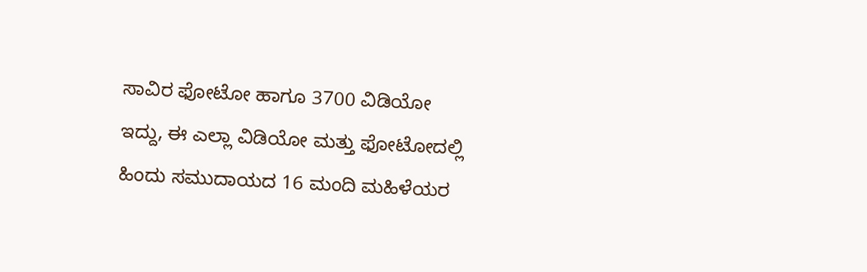ಸಾವಿರ ಫೋಟೋ ಹಾಗೂ 3700 ವಿಡಿಯೋ ಇದ್ದು, ಈ ಎಲ್ಲಾ ವಿಡಿಯೋ ಮತ್ತು ಫೋಟೋದಲ್ಲಿ ಹಿಂದು ಸಮುದಾಯದ 16 ಮಂದಿ ಮಹಿಳೆಯರ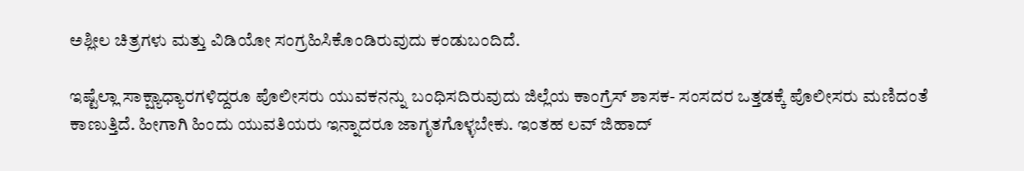ಅಶ್ಲೀಲ ಚಿತ್ರಗಳು ಮತ್ತು ವಿಡಿಯೋ ಸಂಗ್ರಹಿಸಿಕೊಂಡಿರುವುದು ಕಂಡುಬಂದಿದೆ.

ಇಷ್ಟೆಲ್ಲಾ ಸಾಕ್ಷ್ಯಾಧ್ಯಾರಗಳಿದ್ದರೂ ಪೊಲೀಸರು ಯುವಕನನ್ನು ಬಂಧಿಸದಿರುವುದು ಜಿಲ್ಲೆಯ ಕಾಂಗ್ರೆಸ್ ಶಾಸಕ- ಸಂಸದರ ಒತ್ತಡಕ್ಕೆ ಪೊಲೀಸರು ಮಣಿದಂತೆ ಕಾಣುತ್ತಿದೆ. ಹೀಗಾಗಿ ಹಿಂದು ಯುವತಿಯರು ಇನ್ನಾದರೂ ಜಾಗೃತಗೊಳ್ಳಬೇಕು. ಇಂತಹ ಲವ್ ಜಿಹಾದ್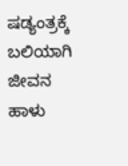ಷಡ್ಯಂತ್ರಕ್ಕೆ ಬಲಿಯಾಗಿ ಜೀವನ ಹಾಳು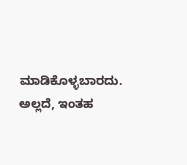ಮಾಡಿಕೊಳ್ಳಬಾರದು. ಅಲ್ಲದೆ, ಇಂತಹ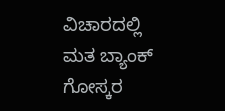ವಿಚಾರದಲ್ಲಿ ಮತ ಬ್ಯಾಂಕ್ ಗೋಸ್ಕರ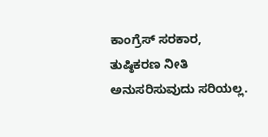ಕಾಂಗ್ರೆಸ್ ಸರಕಾರ, ತುಷ್ಠಿಕರಣ ನೀತಿ ಅನುಸರಿಸುವುದು ಸರಿಯಲ್ಲ.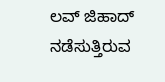ಲವ್ ಜಿಹಾದ್ ನಡೆಸುತ್ತಿರುವ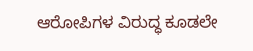ಆರೋಪಿಗಳ ವಿರುದ್ಧ ಕೂಡಲೇ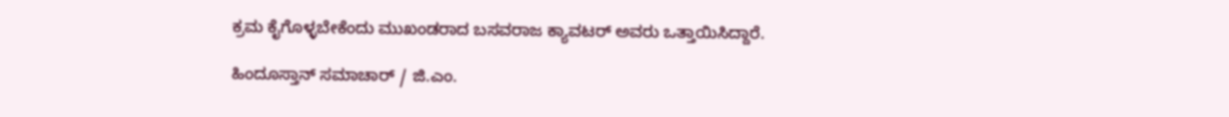ಕ್ರಮ ಕೈಗೊಳ್ಳಬೇಕೆಂದು ಮುಖಂಡರಾದ ಬಸವರಾಜ ಕ್ಯಾವಟರ್ ಅವರು ಒತ್ತಾಯಿಸಿದ್ದಾರೆ.

ಹಿಂದೂಸ್ತಾನ್ ಸಮಾಚಾರ್ / ಜಿ.ಎಂ.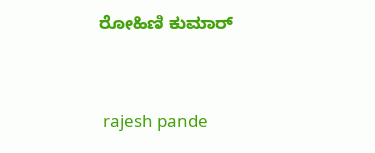ರೋಹಿಣಿ ಕುಮಾರ್


 rajesh pande